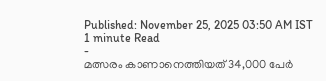Published: November 25, 2025 03:50 AM IST
1 minute Read
-
മത്സരം കാണാനെത്തിയത് 34,000 പേർ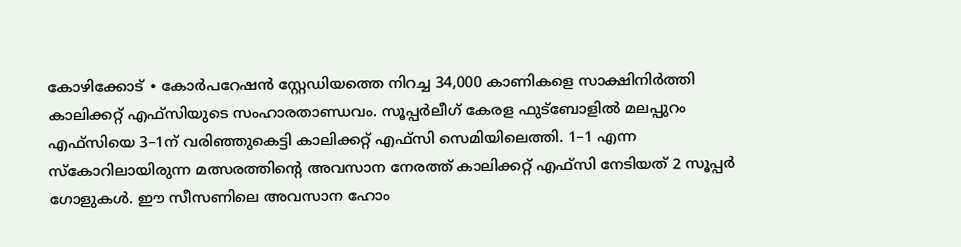കോഴിക്കോട് ∙ കോർപറേഷൻ സ്റ്റേഡിയത്തെ നിറച്ച 34,000 കാണികളെ സാക്ഷിനിർത്തി കാലിക്കറ്റ് എഫ്സിയുടെ സംഹാരതാണ്ഡവം. സൂപ്പർലീഗ് കേരള ഫുട്ബോളിൽ മലപ്പുറം എഫ്സിയെ 3–1ന് വരിഞ്ഞുകെട്ടി കാലിക്കറ്റ് എഫ്സി സെമിയിലെത്തി. 1–1 എന്ന സ്കോറിലായിരുന്ന മത്സരത്തിന്റെ അവസാന നേരത്ത് കാലിക്കറ്റ് എഫ്സി നേടിയത് 2 സൂപ്പർ ഗോളുകൾ. ഈ സീസണിലെ അവസാന ഹോം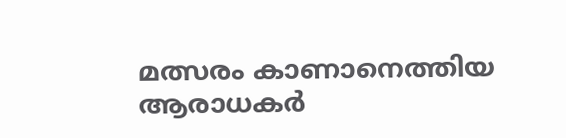മത്സരം കാണാനെത്തിയ ആരാധകർ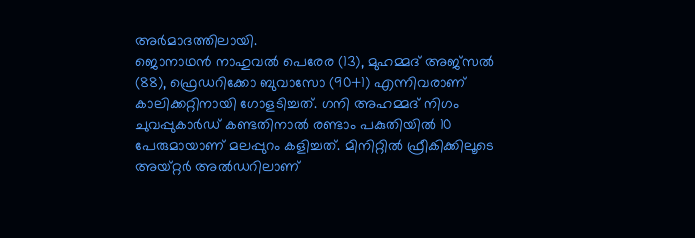അർമാദത്തിലായി.
ജൊനാഥൻ നാഹുവൽ പെരേര (13), മുഹമ്മദ് അജ്സൽ (88), ഫ്രെഡറിക്കോ ബുവാസോ (90+1) എന്നിവരാണ് കാലിക്കറ്റിനായി ഗോളടിച്ചത്. ഗനി അഹമ്മദ് നിഗം ചുവപ്പുകാർഡ് കണ്ടതിനാൽ രണ്ടാം പകുതിയിൽ 10 പേരുമായാണ് മലപ്പുറം കളിച്ചത്. മിനിറ്റിൽ ഫ്രീകിക്കിലൂടെ അയ്റ്റർ അൽഡറിലാണ്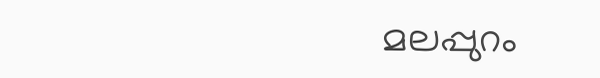മലപ്പുറം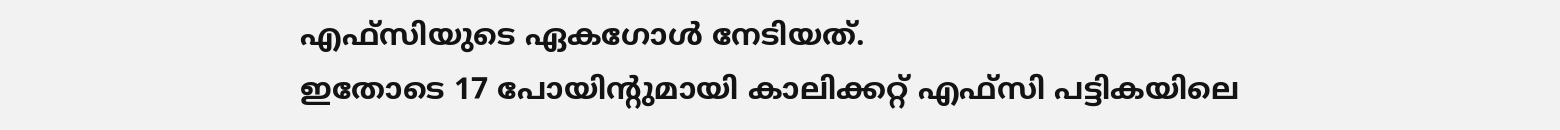എഫ്സിയുടെ ഏകഗോൾ നേടിയത്.
ഇതോടെ 17 പോയിന്റുമായി കാലിക്കറ്റ് എഫ്സി പട്ടികയിലെ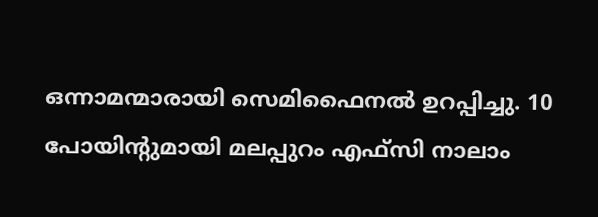ഒന്നാമന്മാരായി സെമിഫൈനൽ ഉറപ്പിച്ചു. 10 പോയിന്റുമായി മലപ്പുറം എഫ്സി നാലാം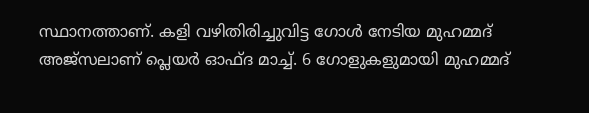സ്ഥാനത്താണ്. കളി വഴിതിരിച്ചുവിട്ട ഗോൾ നേടിയ മുഹമ്മദ് അജ്സലാണ് പ്ലെയർ ഓഫ്ദ മാച്ച്. 6 ഗോളുകളുമായി മുഹമ്മദ്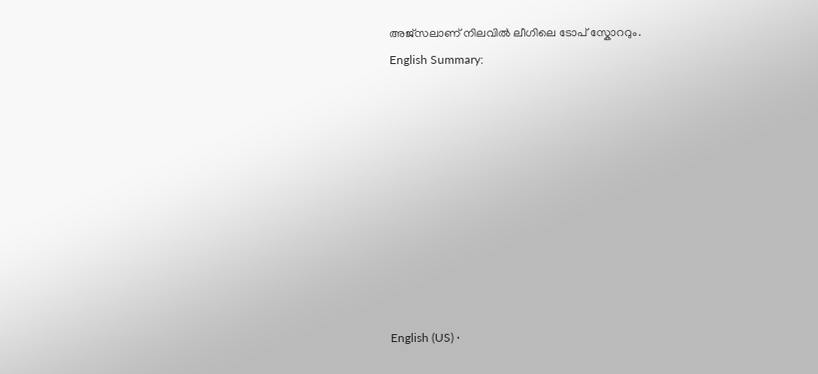അജ്സലാണ് നിലവിൽ ലീഗിലെ ടോപ് സ്കോററും.
English Summary:









English (US) ·